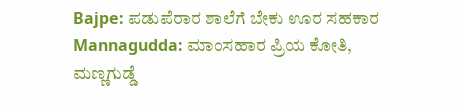Bajpe: ಪಡುಪೆರಾರ ಶಾಲೆಗೆ ಬೇಕು ಊರ ಸಹಕಾರ
Mannagudda: ಮಾಂಸಹಾರ ಪ್ರಿಯ ಕೋತಿ, ಮಣ್ಣಗುಡ್ಡೆ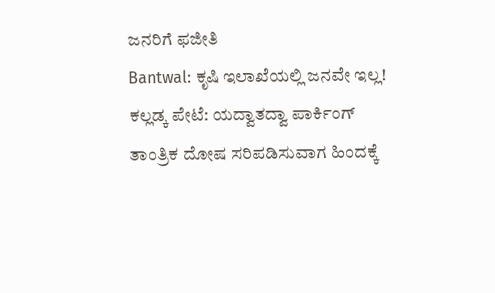ಜನರಿಗೆ ಫಜೀತಿ
Bantwal: ಕೃಷಿ ಇಲಾಖೆಯಲ್ಲಿ ಜನವೇ ಇಲ್ಲ!
ಕಲ್ಲಡ್ಕ ಪೇಟೆ: ಯದ್ವಾತದ್ವಾ ಪಾರ್ಕಿಂಗ್
ತಾಂತ್ರಿಕ ದೋಷ ಸರಿಪಡಿಸುವಾಗ ಹಿಂದಕ್ಕೆ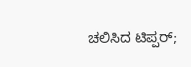ಚಲಿಸಿದ ಟಿಪ್ಪರ್;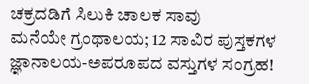ಚಕ್ರದಡಿಗೆ ಸಿಲುಕಿ ಚಾಲಕ ಸಾವು
ಮನೆಯೇ ಗ್ರಂಥಾಲಯ; 12 ಸಾವಿರ ಪುಸ್ತಕಗಳ ಜ್ಞಾನಾಲಯ-ಅಪರೂಪದ ವಸ್ತುಗಳ ಸಂಗ್ರಹ!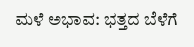ಮಳೆ ಅಭಾವ: ಭತ್ತದ ಬೆಳೆಗೆ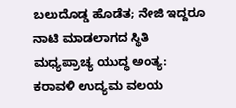ಬಲುದೊಡ್ಡ ಹೊಡೆತ; ನೇಜಿ ಇದ್ದರೂ ನಾಟಿ ಮಾಡಲಾಗದ ಸ್ಥಿತಿ
ಮಧ್ಯಪ್ರಾಚ್ಯ ಯುದ್ಧ ಅಂತ್ಯ: ಕರಾವಳಿ ಉದ್ಯಮ ವಲಯ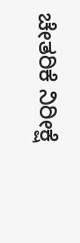ಚೇತರಿಕೆ ನಿರೀಕ್ಷೆ